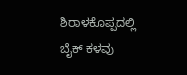ಶಿರಾಳಕೊಪ್ಪದಲ್ಲಿ ಬೈಕ್ ಕಳವು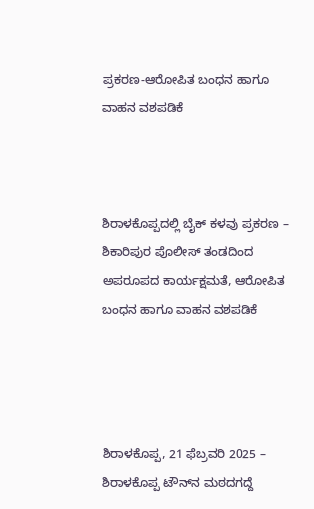ಪ್ರಕರಣ-ಆರೋಪಿತ ಬಂಧನ ಹಾಗೂ ವಾಹನ ವಶಪಡಿಕೆ



ಶಿರಾಳಕೊಪ್ಪದಲ್ಲಿ ಬೈಕ್ ಕಳವು ಪ್ರಕರಣ – ಶಿಕಾರಿಪುರ ಪೊಲೀಸ್ ತಂಡದಿಂದ ಅಪರೂಪದ ಕಾರ್ಯಕ್ಷಮತೆ, ಆರೋಪಿತ ಬಂಧನ ಹಾಗೂ ವಾಹನ ವಶಪಡಿಕೆ




ಶಿರಾಳಕೊಪ್ಪ, 21 ಫೆಬ್ರವರಿ 2025 – ಶಿರಾಳಕೊಪ್ಪ ಟೌನ್‌ನ ಮಠದಗದ್ದೆ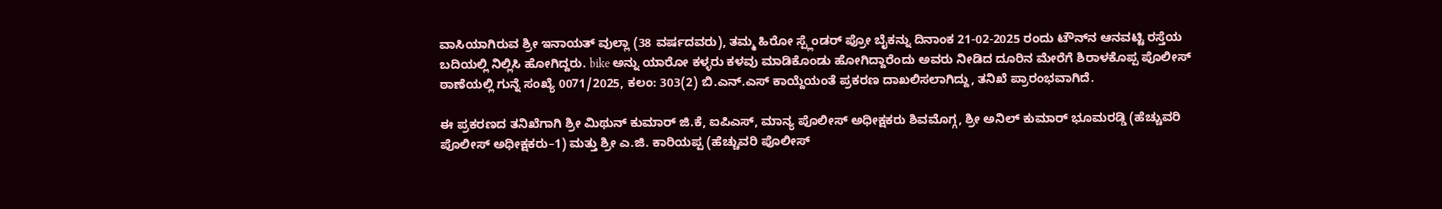ವಾಸಿಯಾಗಿರುವ ಶ್ರೀ ಇನಾಯತ್ ವುಲ್ಲಾ (38 ವರ್ಷದವರು), ತಮ್ಮ ಹಿರೋ ಸ್ಪ್ಲೆಂಡರ್ ಪ್ರೋ ಬೈಕನ್ನು ದಿನಾಂಕ 21-02-2025 ರಂದು ಟೌನ್‌ನ ಆನವಟ್ಟಿ ರಸ್ತೆಯ ಬದಿಯಲ್ಲಿ ನಿಲ್ಲಿಸಿ ಹೋಗಿದ್ದರು. bike ಅನ್ನು ಯಾರೋ ಕಳ್ಳರು ಕಳವು ಮಾಡಿಕೊಂಡು ಹೋಗಿದ್ದಾರೆಂದು ಅವರು ನೀಡಿದ ದೂರಿನ ಮೇರೆಗೆ ಶಿರಾಳಕೊಪ್ಪ ಪೊಲೀಸ್ ಠಾಣೆಯಲ್ಲಿ ಗುನ್ನೆ ಸಂಖ್ಯೆ 0071/2025, ಕಲಂ: 303(2) ಬಿ.ಎನ್.ಎಸ್ ಕಾಯ್ದೆಯಂತೆ ಪ್ರಕರಣ ದಾಖಲಿಸಲಾಗಿದ್ದು, ತನಿಖೆ ಪ್ರಾರಂಭವಾಗಿದೆ.

ಈ ಪ್ರಕರಣದ ತನಿಖೆಗಾಗಿ ಶ್ರೀ ಮಿಥುನ್ ಕುಮಾರ್ ಜಿ.ಕೆ, ಐಪಿಎಸ್, ಮಾನ್ಯ ಪೊಲೀಸ್ ಅಧೀಕ್ಷಕರು ಶಿವಮೊಗ್ಗ, ಶ್ರೀ ಅನಿಲ್ ಕುಮಾರ್ ಭೂಮರಡ್ಡಿ (ಹೆಚ್ಚುವರಿ ಪೊಲೀಸ್ ಅಧೀಕ್ಷಕರು–1) ಮತ್ತು ಶ್ರೀ ಎ.ಜಿ. ಕಾರಿಯಪ್ಪ (ಹೆಚ್ಚುವರಿ ಪೊಲೀಸ್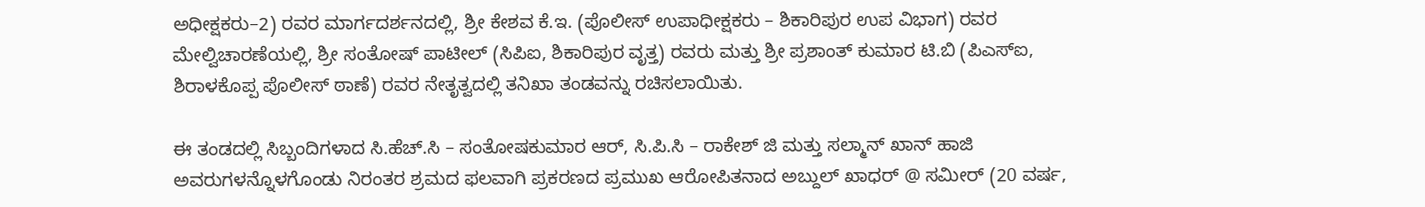ಅಧೀಕ್ಷಕರು–2) ರವರ ಮಾರ್ಗದರ್ಶನದಲ್ಲಿ, ಶ್ರೀ ಕೇಶವ ಕೆ.ಇ. (ಪೊಲೀಸ್ ಉಪಾಧೀಕ್ಷಕರು – ಶಿಕಾರಿಪುರ ಉಪ ವಿಭಾಗ) ರವರ ಮೇಲ್ವಿಚಾರಣೆಯಲ್ಲಿ, ಶ್ರೀ ಸಂತೋಷ್ ಪಾಟೀಲ್ (ಸಿಪಿಐ, ಶಿಕಾರಿಪುರ ವೃತ್ತ) ರವರು ಮತ್ತು ಶ್ರೀ ಪ್ರಶಾಂತ್ ಕುಮಾರ ಟಿ.ಬಿ (ಪಿಎಸ್‌ಐ, ಶಿರಾಳಕೊಪ್ಪ ಪೊಲೀಸ್ ಠಾಣೆ) ರವರ ನೇತೃತ್ವದಲ್ಲಿ ತನಿಖಾ ತಂಡವನ್ನು ರಚಿಸಲಾಯಿತು.

ಈ ತಂಡದಲ್ಲಿ ಸಿಬ್ಬಂದಿಗಳಾದ ಸಿ.ಹೆಚ್.ಸಿ – ಸಂತೋಷಕುಮಾರ ಆರ್, ಸಿ.ಪಿ.ಸಿ – ರಾಕೇಶ್ ಜಿ ಮತ್ತು ಸಲ್ಮಾನ್ ಖಾನ್ ಹಾಜಿ ಅವರುಗಳನ್ನೊಳಗೊಂಡು ನಿರಂತರ ಶ್ರಮದ ಫಲವಾಗಿ ಪ್ರಕರಣದ ಪ್ರಮುಖ ಆರೋಪಿತನಾದ ಅಬ್ದುಲ್ ಖಾಧರ್ @ ಸಮೀರ್ (20 ವರ್ಷ,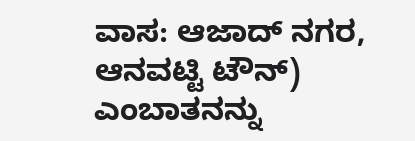ವಾಸ: ಆಜಾದ್ ನಗರ, ಆನವಟ್ಟಿ ಟೌನ್) ಎಂಬಾತನನ್ನು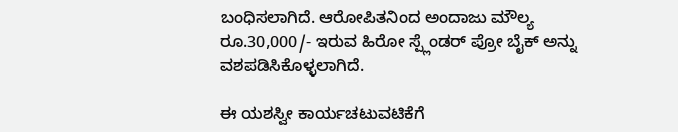ಬಂಧಿಸಲಾಗಿದೆ. ಆರೋಪಿತನಿಂದ ಅಂದಾಜು ಮೌಲ್ಯ ರೂ.30,000/- ಇರುವ ಹಿರೋ ಸ್ಪ್ಲೆಂಡರ್ ಪ್ರೋ ಬೈಕ್ ಅನ್ನು ವಶಪಡಿಸಿಕೊಳ್ಳಲಾಗಿದೆ.

ಈ ಯಶಸ್ವೀ ಕಾರ್ಯಚಟುವಟಿಕೆಗೆ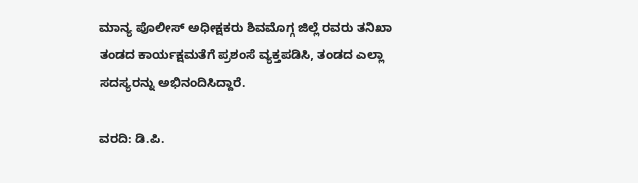ಮಾನ್ಯ ಪೊಲೀಸ್ ಅಧೀಕ್ಷಕರು ಶಿವಮೊಗ್ಗ ಜಿಲ್ಲೆ ರವರು ತನಿಖಾ ತಂಡದ ಕಾರ್ಯಕ್ಷಮತೆಗೆ ಪ್ರಶಂಸೆ ವ್ಯಕ್ತಪಡಿಸಿ, ತಂಡದ ಎಲ್ಲಾ ಸದಸ್ಯರನ್ನು ಅಭಿನಂದಿಸಿದ್ದಾರೆ.

ವರದಿ: ಡಿ.ಪಿ.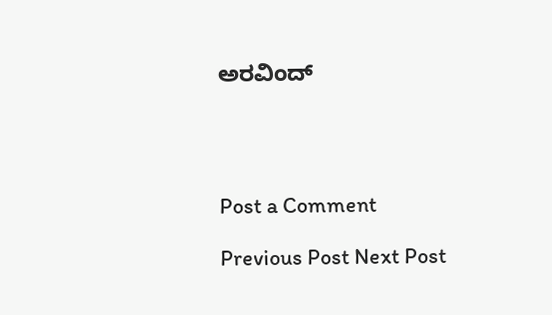ಅರವಿಂದ್




Post a Comment

Previous Post Next Post